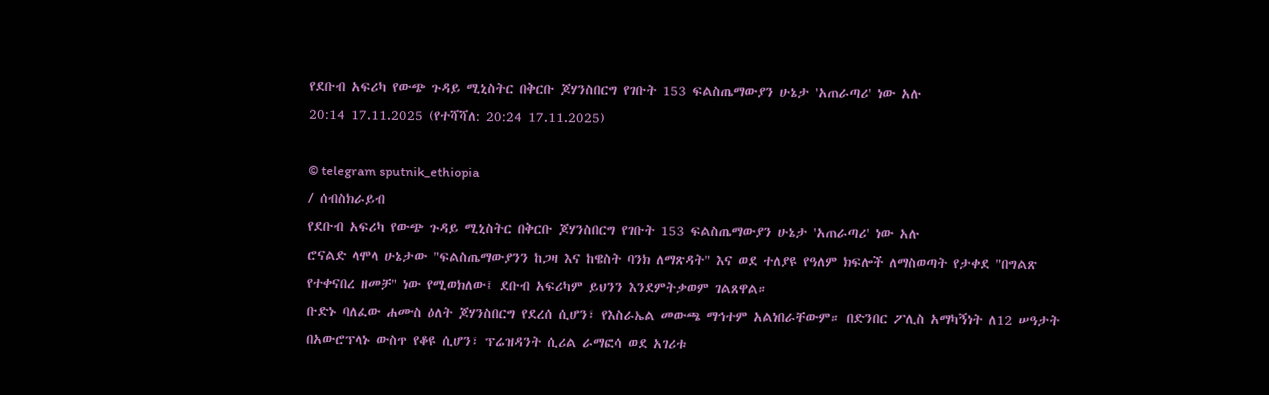የደቡብ አፍሪካ የውጭ ጉዳይ ሚኒስትር በቅርቡ ጆሃንስበርግ የገቡት 153 ፍልስጤማውያን ሁኔታ 'አጠራጣሪ' ነው አሉ
20:14 17.11.2025 (የተሻሻለ: 20:24 17.11.2025)

© telegram sputnik_ethiopia
/ ሰብስክራይብ
የደቡብ አፍሪካ የውጭ ጉዳይ ሚኒስትር በቅርቡ ጆሃንስበርግ የገቡት 153 ፍልስጤማውያን ሁኔታ 'አጠራጣሪ' ነው አሉ
ሮናልድ ላሞላ ሁኔታው "ፍልስጤማውያንን ከጋዛ እና ከዌስት ባንክ ለማጽዳት" እና ወደ ተለያዩ የዓለም ክፍሎች ለማስወጣት የታቀደ "በግልጽ የተቀናበረ ዘመቻ" ነው የሚወክለው፤ ደቡብ አፍሪካም ይህንን እንደምትቃወም ገልጸዋል።
ቡድኑ ባለፈው ሐሙስ ዕለት ጆሃንስበርግ የደረሰ ሲሆን፣ የእስራኤል መውጫ ማኅተም አልነበራቸውም። በድንበር ፖሊስ አማካኝነት ለ12 ሠዓታት በአውሮፕላኑ ውስጥ የቆዩ ሲሆን፣ ፕሬዝዳንት ሲሪል ራማፎሳ ወደ አገሪቱ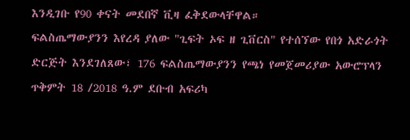እንዲገቡ የ90 ቀናት መደበኛ ቪዛ ፈቅደውላቸዋል።
ፍልስጤማውያንን እየረዳ ያለው "ጊፍት ኦፍ ዘ ጊቨርስ" የተሰኘው የበጎ አድራጎት ድርጅት እንደገለጸው፣ 176 ፍልስጤማውያንን የጫነ የመጀመሪያው አውሮፕላን ጥቅምት 18 /2018 ዓ.ም ደቡብ አፍሪካ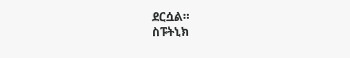ደርሷል።
ስፑትኒክ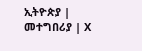ኢትዮጵያ | መተግበሪያ | X